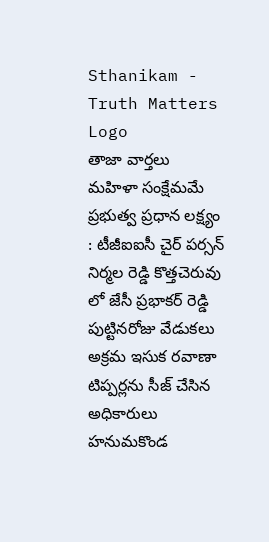Sthanikam - Truth Matters
Logo
తాజా వార్తలు
మహిళా సంక్షేమమే ప్రభుత్వ ప్రధాన లక్ష్యం : టీజీఐఐసీ చైర్ పర్సన్ నిర్మల రెడ్డి కొత్తచెరువు లో జేసీ ప్రభాకర్ రెడ్డి పుట్టినరోజు వేడుకలు అక్రమ ఇసుక రవాణా టిప్పర్లను సీజ్ చేసిన అధికారులు హనుమకొండ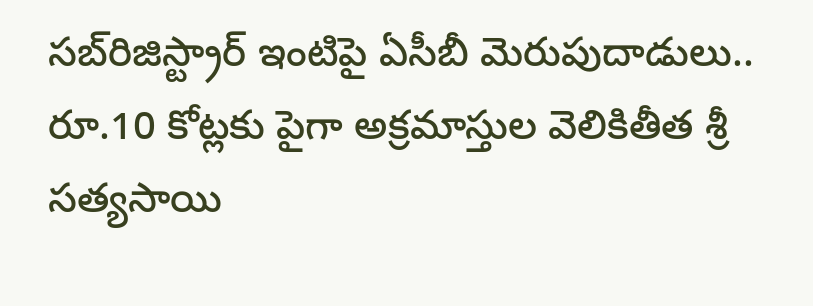సబ్‌రిజిస్ట్రార్ ఇంటిపై ఏసీబీ మెరుపుదాడులు.. రూ.10 కోట్లకు పైగా అక్రమాస్తుల వెలికితీత శ్రీ సత్యసాయి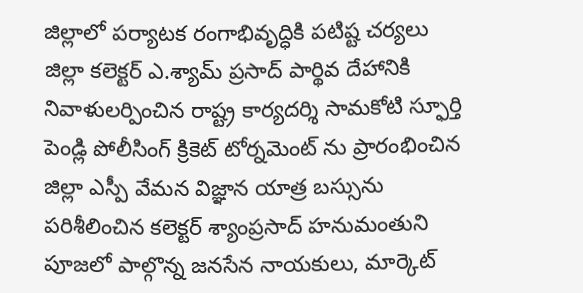జిల్లాలో పర్యాటక రంగాభివృద్ధికి పటిష్ట చర్యలు జిల్లా కలెక్టర్ ఎ.శ్యామ్ ప్రసాద్ పార్థివ దేహానికి నివాళులర్పించిన రాష్ట్ర కార్యదర్శి సామకోటి స్ఫూర్తి పెండ్లి పోలీసింగ్ క్రికెట్ టోర్నమెంట్ ను ప్రారంభించిన జిల్లా ఎస్పీ వేమన విజ్ఞాన యాత్ర బస్సును పరిశీలించిన కలెక్టర్ శ్యాంప్రసాద్ హనుమంతుని పూజలో పాల్గొన్న జనసేన నాయకులు, మార్కెట్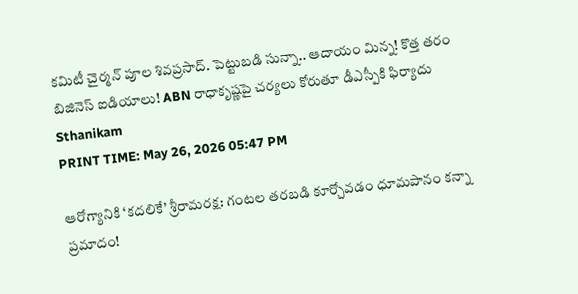కమిటీ చైర్మన్ పూల శివప్రసాద్. పెట్టుబడి సున్నా.. ఆదాయం మిన్న! కొత్త తరం బిజినెస్ ఐడియాలు! ABN రాధాకృష్ణపై చర్యలు కోరుతూ డీఎస్పీకి ఫిర్యాదు
Sthanikam
PRINT TIME: May 26, 2026 05:47 PM

ఆరోగ్యానికి ‘కదలికే’ శ్రీరామరక్ష: గంటల తరబడి కూర్చోవడం ధూమపానం కన్నా ప్రమాదం!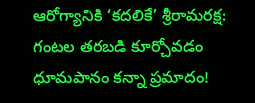ఆరోగ్యానికి ‘కదలికే’ శ్రీరామరక్ష: గంటల తరబడి కూర్చోవడం ధూమపానం కన్నా ప్రమాదం!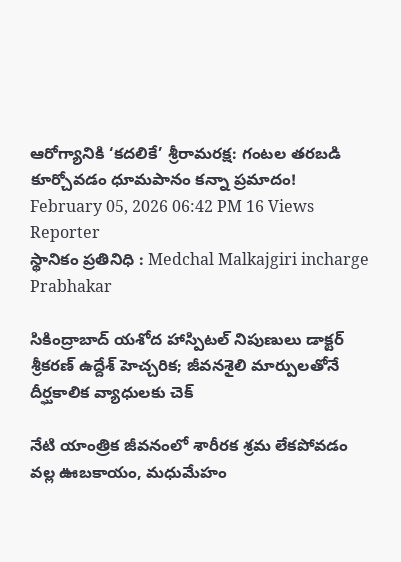ఆరోగ్యానికి ‘కదలికే’ శ్రీరామరక్ష: గంటల తరబడి కూర్చోవడం ధూమపానం కన్నా ప్రమాదం!
February 05, 2026 06:42 PM 16 Views
Reporter
స్థానికం ప్రతినిధి : Medchal Malkajgiri incharge
Prabhakar

సికింద్రాబాద్ యశోద హాస్పిటల్ నిపుణులు డాక్టర్ శ్రీకరణ్ ఉద్దేశ్ హెచ్చరిక; జీవనశైలి మార్పులతోనే దీర్ఘకాలిక వ్యాధులకు చెక్

నేటి యాంత్రిక జీవనంలో శారీరక శ్రమ లేకపోవడం వల్ల ఊబకాయం, మధుమేహం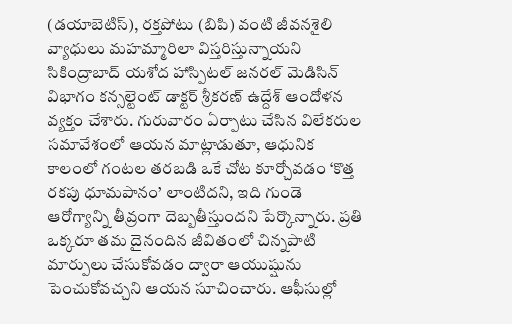(డయాబెటిస్), రక్తపోటు (బిపి) వంటి జీవనశైలి వ్యాధులు మహమ్మారిలా విస్తరిస్తున్నాయని సికింద్రాబాద్ యశోద హాస్పిటల్ జనరల్ మెడిసిన్ విభాగం కన్సల్టెంట్ డాక్టర్ శ్రీకరణ్ ఉద్దేశ్ ఆందోళన వ్యక్తం చేశారు. గురువారం ఏర్పాటు చేసిన విలేకరుల సమావేశంలో ఆయన మాట్లాడుతూ, ఆధునిక కాలంలో గంటల తరబడి ఒకే చోట కూర్చోవడం ‘కొత్త రకపు ధూమపానం’ లాంటిదని, ఇది గుండె ఆరోగ్యాన్ని తీవ్రంగా దెబ్బతీస్తుందని పేర్కొన్నారు. ప్రతి ఒక్కరూ తమ దైనందిన జీవితంలో చిన్నపాటి మార్పులు చేసుకోవడం ద్వారా ఆయుష్షును పెంచుకోవచ్చని ఆయన సూచించారు. ఆఫీసుల్లో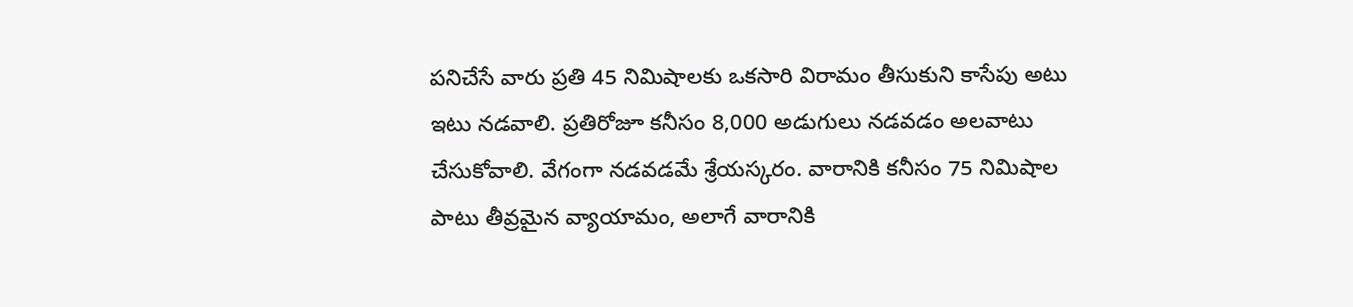పనిచేసే వారు ప్రతి 45 నిమిషాలకు ఒకసారి విరామం తీసుకుని కాసేపు అటు ఇటు నడవాలి. ప్రతిరోజూ కనీసం 8,000 అడుగులు నడవడం అలవాటు చేసుకోవాలి. వేగంగా నడవడమే శ్రేయస్కరం. వారానికి కనీసం 75 నిమిషాల పాటు తీవ్రమైన వ్యాయామం, అలాగే వారానికి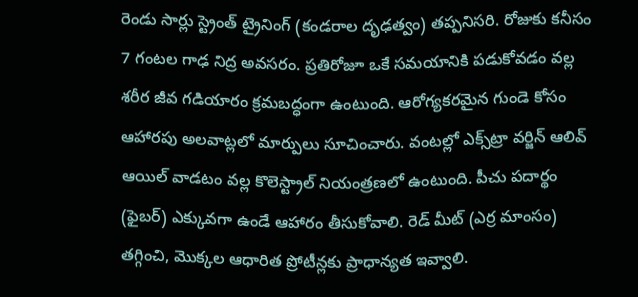రెండు సార్లు స్ట్రెంత్ ట్రైనింగ్ (కండరాల దృఢత్వం) తప్పనిసరి. రోజుకు కనీసం 7 గంటల గాఢ నిద్ర అవసరం. ప్రతిరోజూ ఒకే సమయానికి పడుకోవడం వల్ల శరీర జీవ గడియారం క్రమబద్ధంగా ఉంటుంది. ఆరోగ్యకరమైన గుండె కోసం ఆహారపు అలవాట్లలో మార్పులు సూచించారు. వంటల్లో ఎక్స్‌ట్రా వర్జిన్ ఆలివ్ ఆయిల్ వాడటం వల్ల కొలెస్ట్రాల్ నియంత్రణలో ఉంటుంది. పీచు పదార్థం (ఫైబర్) ఎక్కువగా ఉండే ఆహారం తీసుకోవాలి. రెడ్ మీట్ (ఎర్ర మాంసం) తగ్గించి, మొక్కల ఆధారిత ప్రోటీన్లకు ప్రాధాన్యత ఇవ్వాలి.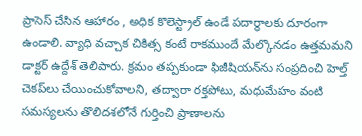ప్రాసెస్ చేసిన ఆహారం , అధిక కొలెస్ట్రాల్ ఉండే పదార్థాలకు దూరంగా ఉండాలి. వ్యాధి వచ్చాక చికిత్స కంటే రాకముందే మేల్కొనడం ఉత్తమమని డాక్టర్ ఉద్దేశ్ తెలిపారు. క్రమం తప్పకుండా ఫిజీషియన్‌ను సంప్రదించి హెల్త్ చెకప్‌లు చేయించుకోవాలని, తద్వారా రక్తపోటు, మధుమేహం వంటి సమస్యలను తొలిదశలోనే గుర్తించి ప్రాణాలను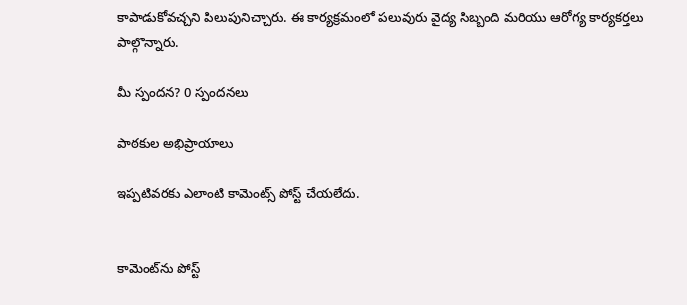కాపాడుకోవచ్చని పిలుపునిచ్చారు. ఈ కార్యక్రమంలో పలువురు వైద్య సిబ్బంది మరియు ఆరోగ్య కార్యకర్తలు పాల్గొన్నారు.

మీ స్పందన? 0 స్పందనలు

పాఠకుల అభిప్రాయాలు

ఇప్పటివరకు ఎలాంటి కామెంట్స్ పోస్ట్ చేయలేదు.


కామెంట్‌ను పోస్ట్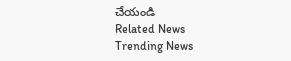చేయండి
Related News
Trending News